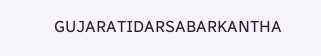GUJARATIDARSABARKANTHA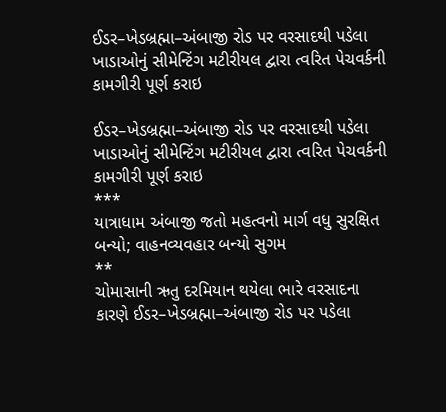ઈડર–ખેડબ્રહ્મા–અંબાજી રોડ પર વરસાદથી પડેલા ખાડાઓનું સીમેન્ટિંગ મટીરીયલ દ્વારા ત્વરિત પેચવર્કની કામગીરી પૂર્ણ કરાઇ

ઈડર–ખેડબ્રહ્મા–અંબાજી રોડ પર વરસાદથી પડેલા ખાડાઓનું સીમેન્ટિંગ મટીરીયલ દ્વારા ત્વરિત પેચવર્કની કામગીરી પૂર્ણ કરાઇ
***
યાત્રાધામ અંબાજી જતો મહત્વનો માર્ગ વધુ સુરક્ષિત બન્યો; વાહનવ્યવહાર બન્યો સુગમ
**
ચોમાસાની ઋતુ દરમિયાન થયેલા ભારે વરસાદના કારણે ઈડર–ખેડબ્રહ્મા–અંબાજી રોડ પર પડેલા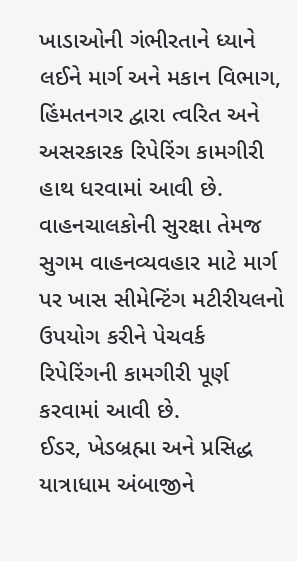ખાડાઓની ગંભીરતાને ધ્યાને લઈને માર્ગ અને મકાન વિભાગ, હિંમતનગર દ્વારા ત્વરિત અને અસરકારક રિપેરિંગ કામગીરી હાથ ધરવામાં આવી છે. વાહનચાલકોની સુરક્ષા તેમજ સુગમ વાહનવ્યવહાર માટે માર્ગ પર ખાસ સીમેન્ટિંગ મટીરીયલનો ઉપયોગ કરીને પેચવર્ક રિપેરિંગની કામગીરી પૂર્ણ કરવામાં આવી છે.
ઈડર, ખેડબ્રહ્મા અને પ્રસિદ્ધ યાત્રાધામ અંબાજીને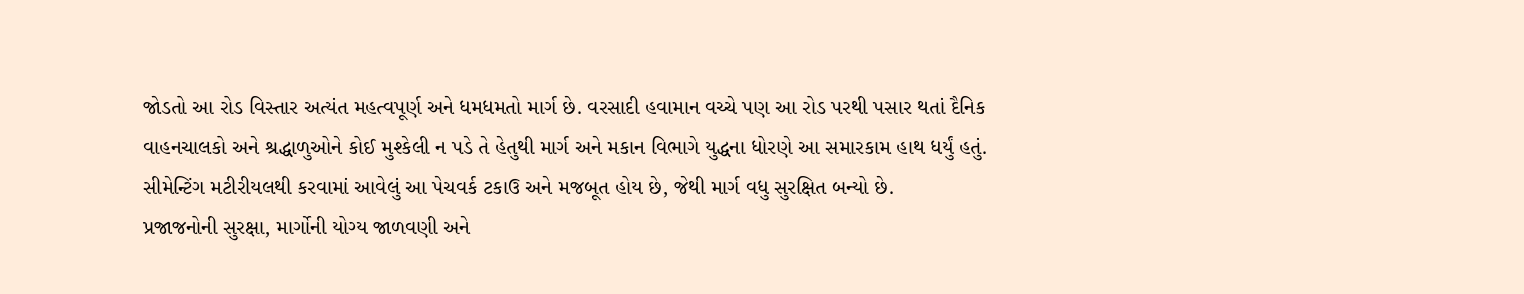જોડતો આ રોડ વિસ્તાર અત્યંત મહત્વપૂર્ણ અને ધમધમતો માર્ગ છે. વરસાદી હવામાન વચ્ચે પણ આ રોડ પરથી પસાર થતાં દૈનિક વાહનચાલકો અને શ્રદ્ધાળુઓને કોઈ મુશ્કેલી ન પડે તે હેતુથી માર્ગ અને મકાન વિભાગે યુદ્ધના ધોરણે આ સમારકામ હાથ ધર્યું હતું. સીમેન્ટિંગ મટીરીયલથી કરવામાં આવેલું આ પેચવર્ક ટકાઉ અને મજબૂત હોય છે, જેથી માર્ગ વધુ સુરક્ષિત બન્યો છે.
પ્રજાજનોની સુરક્ષા, માર્ગોની યોગ્ય જાળવણી અને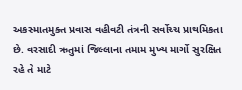અકસ્માતમુક્ત પ્રવાસ વહીવટી તંત્રની સર્વોચ્ચ પ્રાથમિકતા છે. વરસાદી ઋતુમાં જિલ્લાના તમામ મુખ્ય માર્ગો સુરક્ષિત રહે તે માટે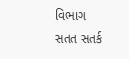વિભાગ સતત સતર્ક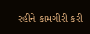રહીને કામગીરી કરી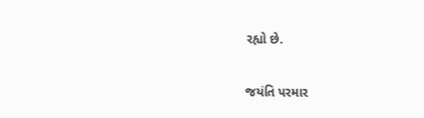રહ્યો છે.

જયંતિ પરમાર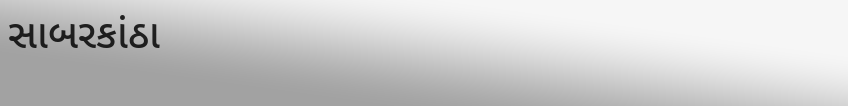સાબરકાંઠા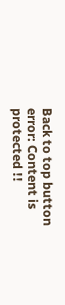Back to top button
error: Content is protected !!